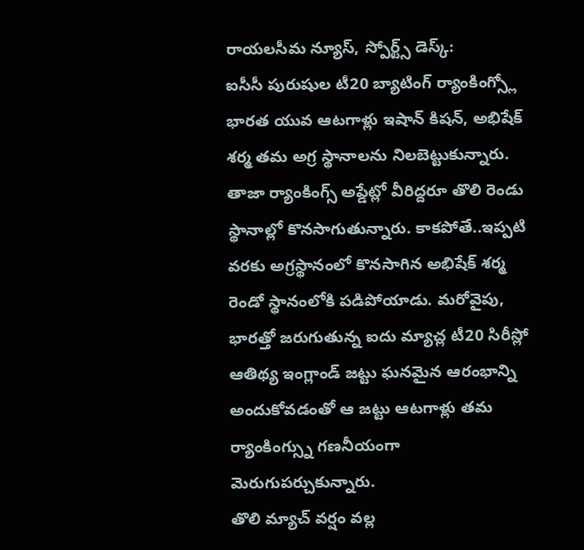రాయలసీమ న్యూస్, స్పోర్ట్స్ డెస్క్:
ఐసీసీ పురుషుల టీ20 బ్యాటింగ్ ర్యాంకింగ్స్లో భారత యువ ఆటగాళ్లు ఇషాన్ కిషన్, అభిషేక్ శర్మ తమ అగ్ర స్థానాలను నిలబెట్టుకున్నారు. తాజా ర్యాంకింగ్స్ అప్డేట్లో వీరిద్దరూ తొలి రెండు స్థానాల్లో కొనసాగుతున్నారు. కాకపోతే..ఇప్పటి వరకు అగ్రస్థానంలో కొనసాగిన అభిషేక్ శర్మ రెండో స్థానంలోకి పడిపోయాడు. మరోవైపు, భారత్తో జరుగుతున్న ఐదు మ్యాచ్ల టీ20 సిరీస్లో ఆతిథ్య ఇంగ్లాండ్ జట్టు ఘనమైన ఆరంభాన్ని అందుకోవడంతో ఆ జట్టు ఆటగాళ్లు తమ ర్యాంకింగ్స్ను గణనీయంగా మెరుగుపర్చుకున్నారు.
తొలి మ్యాచ్ వర్షం వల్ల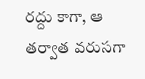రద్దు కాగా, ఆ తర్వాత వరుసగా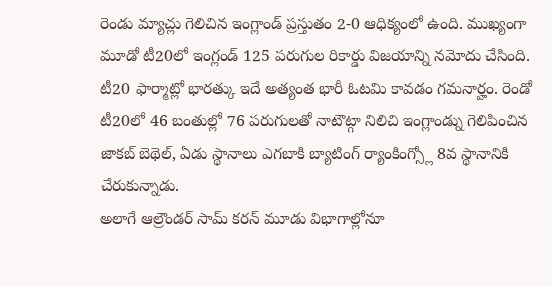రెండు మ్యాచ్లు గెలిచిన ఇంగ్లాండ్ ప్రస్తుతం 2-0 ఆధిక్యంలో ఉంది. ముఖ్యంగా మూడో టీ20లో ఇంగ్లండ్ 125 పరుగుల రికార్డు విజయాన్ని నమోదు చేసింది. టీ20 ఫార్మాట్లో భారత్కు ఇదే అత్యంత భారీ ఓటమి కావడం గమనార్హం. రెండో టీ20లో 46 బంతుల్లో 76 పరుగులతో నాటౌట్గా నిలిచి ఇంగ్లాండ్ను గెలిపించిన జాకబ్ బెథెల్, ఏడు స్థానాలు ఎగబాకి బ్యాటింగ్ ర్యాంకింగ్స్లో 8వ స్థానానికి చేరుకున్నాడు.
అలాగే ఆల్రౌండర్ సామ్ కరన్ మూడు విభాగాల్లోనూ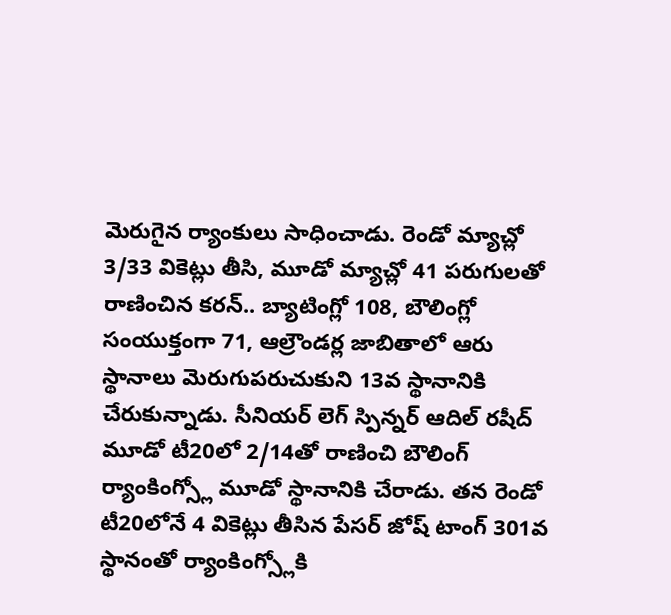మెరుగైన ర్యాంకులు సాధించాడు. రెండో మ్యాచ్లో 3/33 వికెట్లు తీసి, మూడో మ్యాచ్లో 41 పరుగులతో రాణించిన కరన్.. బ్యాటింగ్లో 108, బౌలింగ్లో సంయుక్తంగా 71, ఆల్రౌండర్ల జాబితాలో ఆరు స్థానాలు మెరుగుపరుచుకుని 13వ స్థానానికి చేరుకున్నాడు. సీనియర్ లెగ్ స్పిన్నర్ ఆదిల్ రషీద్ మూడో టీ20లో 2/14తో రాణించి బౌలింగ్ ర్యాంకింగ్స్లో మూడో స్థానానికి చేరాడు. తన రెండో టీ20లోనే 4 వికెట్లు తీసిన పేసర్ జోష్ టాంగ్ 301వ స్థానంతో ర్యాంకింగ్స్లోకి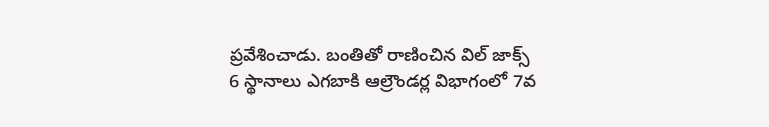ప్రవేశించాడు. బంతితో రాణించిన విల్ జాక్స్ 6 స్థానాలు ఎగబాకి ఆల్రౌండర్ల విభాగంలో 7వ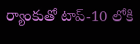ర్యాంకుతో టాప్-10 లోకి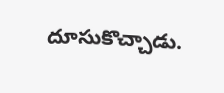దూసుకొచ్చాడు.